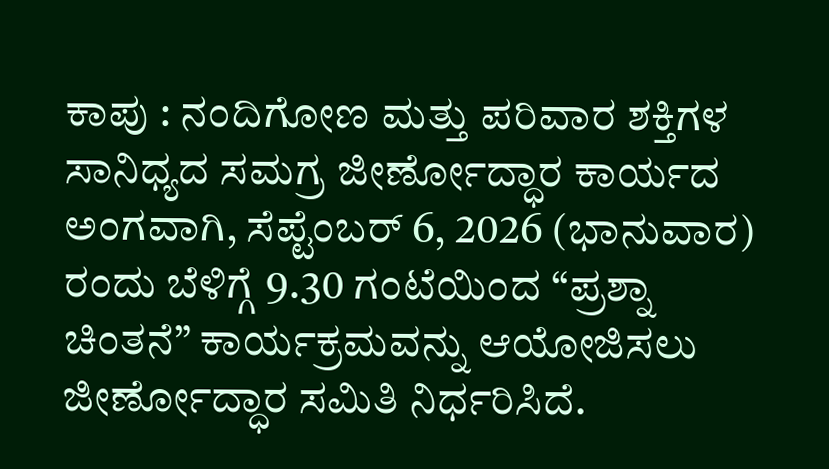ಕಾಪು : ನಂದಿಗೋಣ ಮತ್ತು ಪರಿವಾರ ಶಕ್ತಿಗಳ ಸಾನಿಧ್ಯದ ಸಮಗ್ರ ಜೀರ್ಣೋದ್ಧಾರ ಕಾರ್ಯದ ಅಂಗವಾಗಿ, ಸೆಪ್ಟೆಂಬರ್ 6, 2026 (ಭಾನುವಾರ) ರಂದು ಬೆಳಿಗ್ಗೆ 9.30 ಗಂಟೆಯಿಂದ “ಪ್ರಶ್ನಾ ಚಿಂತನೆ” ಕಾರ್ಯಕ್ರಮವನ್ನು ಆಯೋಜಿಸಲು ಜೀರ್ಣೋದ್ಧಾರ ಸಮಿತಿ ನಿರ್ಧರಿಸಿದೆ.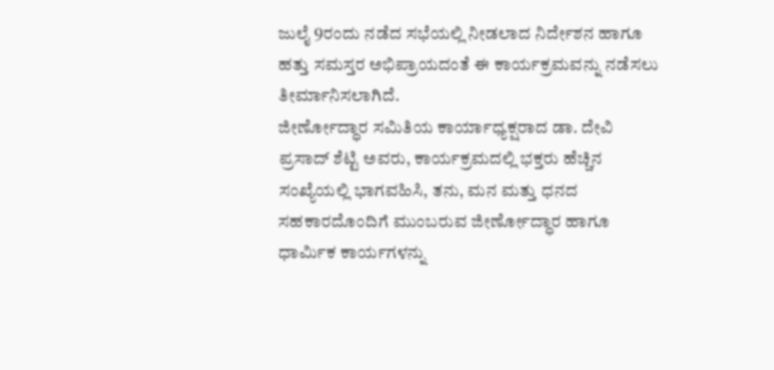ಜುಲೈ 9ರಂದು ನಡೆದ ಸಭೆಯಲ್ಲಿ ನೀಡಲಾದ ನಿರ್ದೇಶನ ಹಾಗೂ ಹತ್ತು ಸಮಸ್ತರ ಅಭಿಪ್ರಾಯದಂತೆ ಈ ಕಾರ್ಯಕ್ರಮವನ್ನು ನಡೆಸಲು ತೀರ್ಮಾನಿಸಲಾಗಿದೆ.
ಜೀರ್ಣೋದ್ಧಾರ ಸಮಿತಿಯ ಕಾರ್ಯಾಧ್ಯಕ್ಷರಾದ ಡಾ. ದೇವಿ ಪ್ರಸಾದ್ ಶೆಟ್ಟಿ ಅವರು, ಕಾರ್ಯಕ್ರಮದಲ್ಲಿ ಭಕ್ತರು ಹೆಚ್ಚಿನ ಸಂಖ್ಯೆಯಲ್ಲಿ ಭಾಗವಹಿಸಿ, ತನು, ಮನ ಮತ್ತು ಧನದ ಸಹಕಾರದೊಂದಿಗೆ ಮುಂಬರುವ ಜೀರ್ಣೋದ್ಧಾರ ಹಾಗೂ ಧಾರ್ಮಿಕ ಕಾರ್ಯಗಳನ್ನು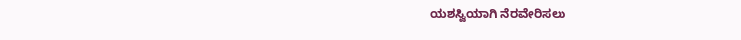ಯಶಸ್ವಿಯಾಗಿ ನೆರವೇರಿಸಲು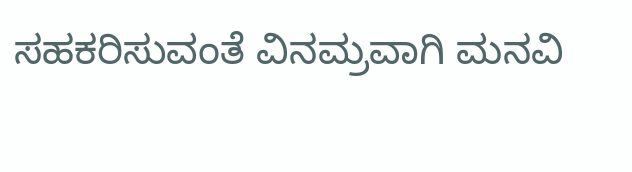ಸಹಕರಿಸುವಂತೆ ವಿನಮ್ರವಾಗಿ ಮನವಿ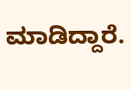ಮಾಡಿದ್ದಾರೆ.